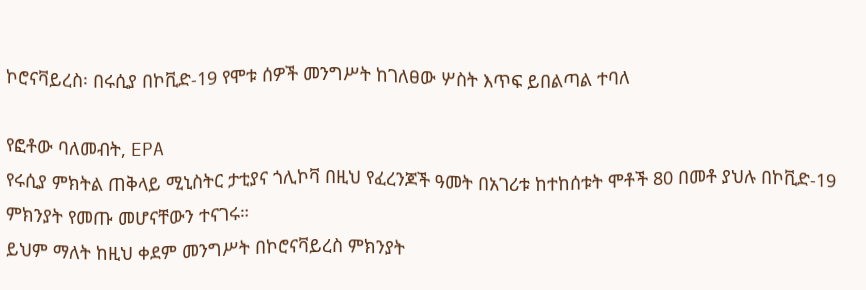ኮሮናቫይረስ፡ በሩሲያ በኮቪድ-19 የሞቱ ሰዎች መንግሥት ከገለፀው ሦስት እጥፍ ይበልጣል ተባለ

የፎቶው ባለመብት, EPA
የሩሲያ ምክትል ጠቅላይ ሚኒስትር ታቲያና ጎሊኮቫ በዚህ የፈረንጆች ዓመት በአገሪቱ ከተከሰቱት ሞቶች 80 በመቶ ያህሉ በኮቪድ-19 ምክንያት የመጡ መሆናቸውን ተናገሩ።
ይህም ማለት ከዚህ ቀደም መንግሥት በኮሮናቫይረስ ምክንያት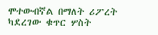ሞተውብኛል በማለት ሪፖረት ካደረገው ቁጥር ሦስት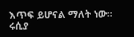እጥፍ ይሆናል ማለት ነው።
ሩሲያ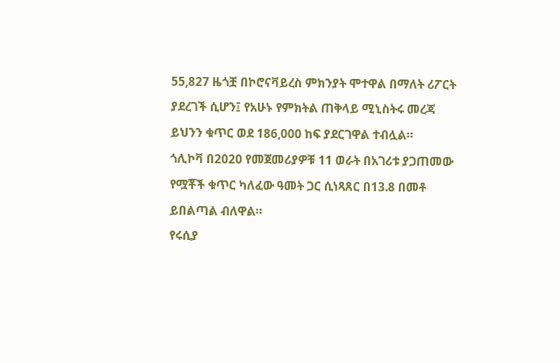55,827 ዜጎቿ በኮሮናቫይረስ ምክንያት ሞተዋል በማለት ሪፖርት ያደረገች ሲሆን፤ የአሁኑ የምክትል ጠቅላይ ሚኒስትሩ መረጃ ይህንን ቁጥር ወደ 186,000 ከፍ ያደርገዋል ተብሏል።
ጎሊኮቫ በ2020 የመጀመሪያዎቹ 11 ወራት በአገሪቱ ያጋጠመው የሟቾች ቁጥር ካለፈው ዓመት ጋር ሲነጻጸር በ13.8 በመቶ ይበልጣል ብለዋል።
የሩሲያ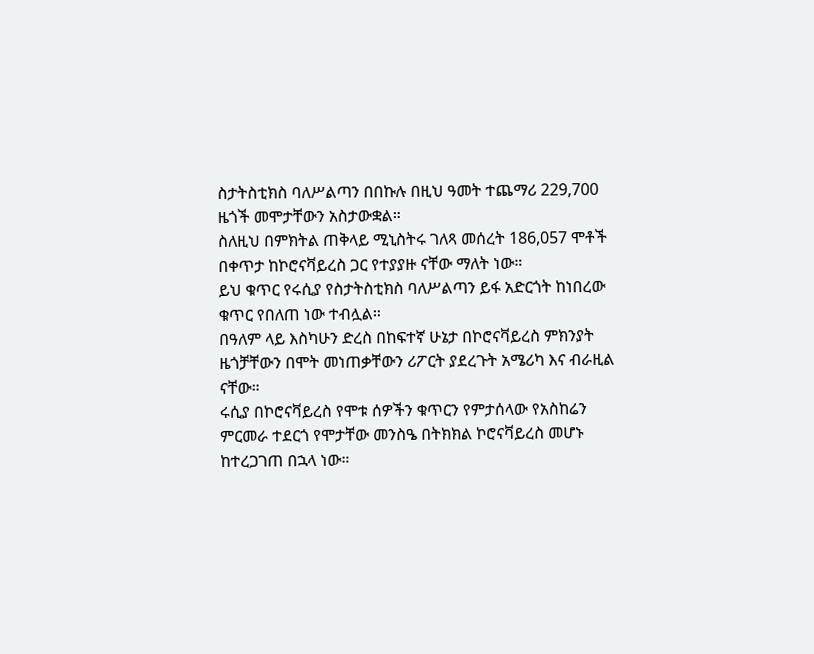ስታትስቲክስ ባለሥልጣን በበኩሉ በዚህ ዓመት ተጨማሪ 229,700 ዜጎች መሞታቸውን አስታውቋል።
ስለዚህ በምክትል ጠቅላይ ሚኒስትሩ ገለጻ መሰረት 186,057 ሞቶች በቀጥታ ከኮሮናቫይረስ ጋር የተያያዙ ናቸው ማለት ነው።
ይህ ቁጥር የሩሲያ የስታትስቲክስ ባለሥልጣን ይፋ አድርጎት ከነበረው ቁጥር የበለጠ ነው ተብሏል።
በዓለም ላይ እስካሁን ድረስ በከፍተኛ ሁኔታ በኮሮናቫይረስ ምክንያት ዜጎቻቸውን በሞት መነጠቃቸውን ሪፖርት ያደረጉት አሜሪካ እና ብራዚል ናቸው።
ሩሲያ በኮሮናቫይረስ የሞቱ ሰዎችን ቁጥርን የምታሰላው የአስከሬን ምርመራ ተደርጎ የሞታቸው መንስዔ በትክክል ኮሮናቫይረስ መሆኑ ከተረጋገጠ በኋላ ነው።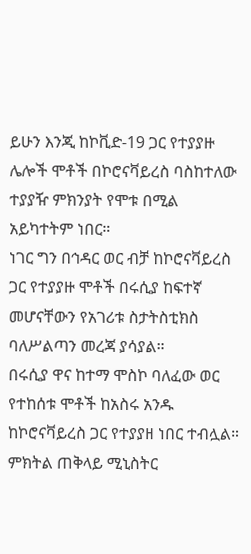ይሁን እንጂ ከኮቪድ-19 ጋር የተያያዙ ሌሎች ሞቶች በኮሮናቫይረስ ባስከተለው ተያያዥ ምክንያት የሞቱ በሚል አይካተትም ነበር።
ነገር ግን በኅዳር ወር ብቻ ከኮሮናቫይረስ ጋር የተያያዙ ሞቶች በሩሲያ ከፍተኛ መሆናቸውን የአገሪቱ ስታትስቲክስ ባለሥልጣን መረጃ ያሳያል።
በሩሲያ ዋና ከተማ ሞስኮ ባለፈው ወር የተከሰቱ ሞቶች ከአስሩ አንዱ ከኮሮናቫይረስ ጋር የተያያዘ ነበር ተብሏል።
ምክትል ጠቅላይ ሚኒስትር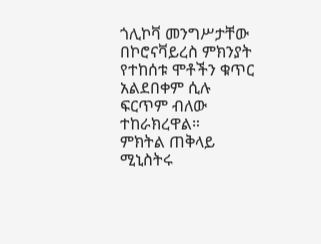ጎሊኮቫ መንግሥታቸው በኮሮናቫይረስ ምክንያት የተከሰቱ ሞቶችን ቁጥር አልደበቀም ሲሉ ፍርጥም ብለው ተከራክረዋል።
ምክትል ጠቅላይ ሚኒስትሩ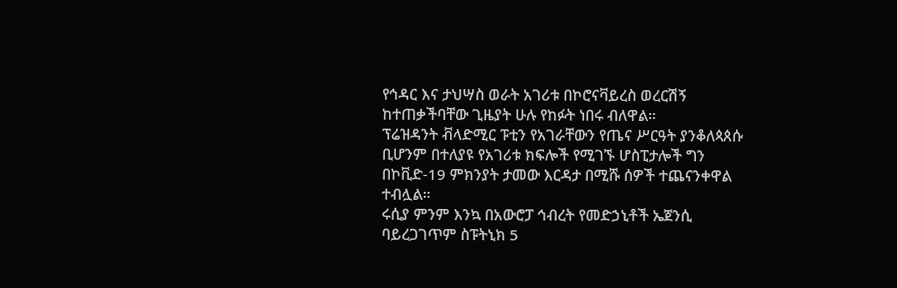የኅዳር እና ታህሣስ ወራት አገሪቱ በኮሮናቫይረስ ወረርሽኝ ከተጠቃችባቸው ጊዜያት ሁሉ የከፉት ነበሩ ብለዋል።
ፕሬዝዳንት ቭላድሚር ፑቲን የአገራቸውን የጤና ሥርዓት ያንቆለጳጰሱ ቢሆንም በተለያዩ የአገሪቱ ክፍሎች የሚገኙ ሆስፒታሎች ግን በኮቪድ-19 ምክንያት ታመው እርዳታ በሚሹ ሰዎች ተጨናንቀዋል ተብሏል።
ሩሲያ ምንም እንኳ በአውሮፓ ኅብረት የመድኃኒቶች ኤጀንሲ ባይረጋገጥም ስፑትኒክ 5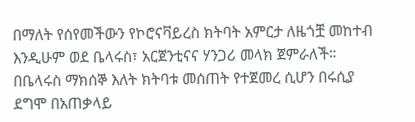በማለት የሰየመችውን የኮሮናቫይረስ ክትባት አምርታ ለዜጎቿ መከተብ እንዲሁም ወደ ቤላሩስ፣ አርጀንቲናና ሃንጋሪ መላክ ጀምራለች።
በቤላሩስ ማክሰኞ እለት ክትባቱ መሰጠት የተጀመረ ሲሆን በሩሲያ ደግሞ በአጠቃላይ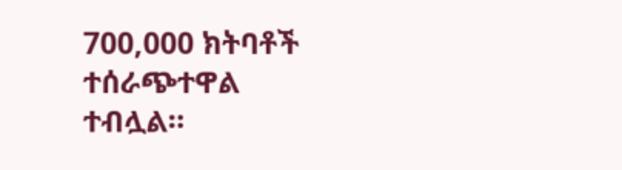700,000 ክትባቶች ተሰራጭተዋል ተብሏል።